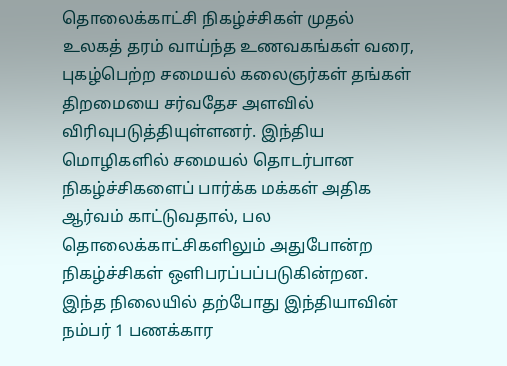தொலைக்காட்சி நிகழ்ச்சிகள் முதல் உலகத் தரம் வாய்ந்த உணவகங்கள் வரை, புகழ்பெற்ற சமையல் கலைஞர்கள் தங்கள் திறமையை சர்வதேச அளவில் விரிவுபடுத்தியுள்ளனர். இந்திய மொழிகளில் சமையல் தொடர்பான நிகழ்ச்சிகளைப் பார்க்க மக்கள் அதிக ஆர்வம் காட்டுவதால், பல தொலைக்காட்சிகளிலும் அதுபோன்ற நிகழ்ச்சிகள் ஒளிபரப்பப்படுகின்றன.
இந்த நிலையில் தற்போது இந்தியாவின் நம்பர் 1 பணக்கார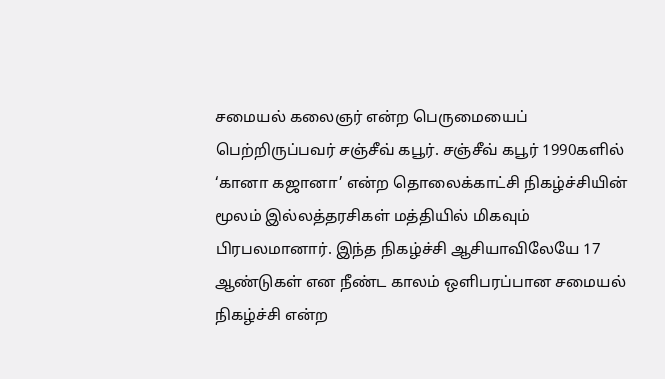சமையல் கலைஞர் என்ற பெருமையைப் பெற்றிருப்பவர் சஞ்சீவ் கபூர். சஞ்சீவ் கபூர் 1990களில் ‘கானா கஜானா’ என்ற தொலைக்காட்சி நிகழ்ச்சியின் மூலம் இல்லத்தரசிகள் மத்தியில் மிகவும் பிரபலமானார். இந்த நிகழ்ச்சி ஆசியாவிலேயே 17 ஆண்டுகள் என நீண்ட காலம் ஒளிபரப்பான சமையல் நிகழ்ச்சி என்ற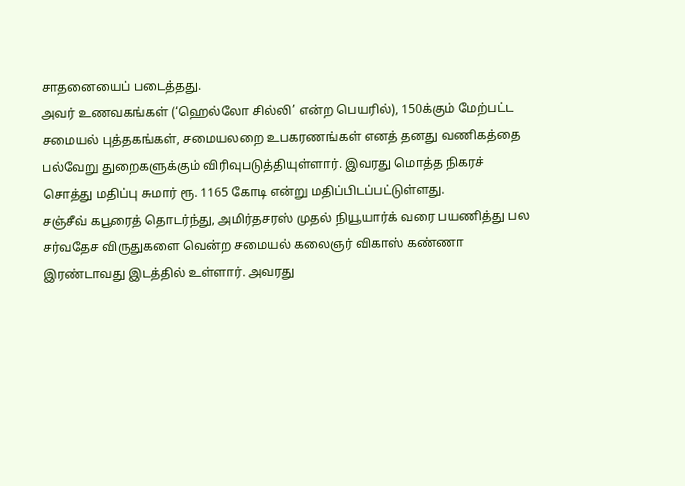சாதனையைப் படைத்தது.
அவர் உணவகங்கள் (‘ஹெல்லோ சில்லி’ என்ற பெயரில்), 150க்கும் மேற்பட்ட சமையல் புத்தகங்கள், சமையலறை உபகரணங்கள் எனத் தனது வணிகத்தை பல்வேறு துறைகளுக்கும் விரிவுபடுத்தியுள்ளார். இவரது மொத்த நிகரச் சொத்து மதிப்பு சுமார் ரூ. 1165 கோடி என்று மதிப்பிடப்பட்டுள்ளது.
சஞ்சீவ் கபூரைத் தொடர்ந்து, அமிர்தசரஸ் முதல் நியூயார்க் வரை பயணித்து பல சர்வதேச விருதுகளை வென்ற சமையல் கலைஞர் விகாஸ் கண்ணா இரண்டாவது இடத்தில் உள்ளார். அவரது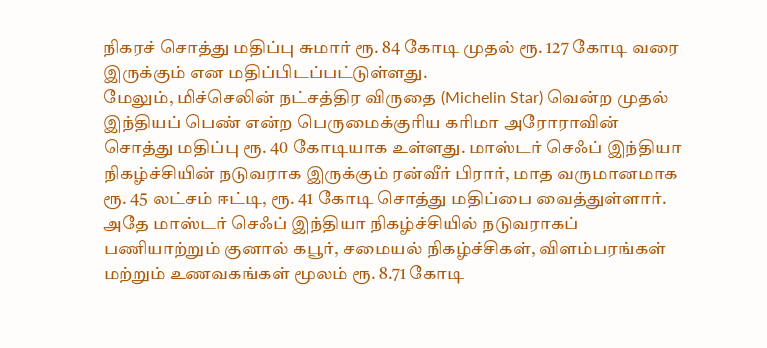நிகரச் சொத்து மதிப்பு சுமார் ரூ. 84 கோடி முதல் ரூ. 127 கோடி வரை இருக்கும் என மதிப்பிடப்பட்டுள்ளது.
மேலும், மிச்செலின் நட்சத்திர விருதை (Michelin Star) வென்ற முதல் இந்தியப் பெண் என்ற பெருமைக்குரிய கரிமா அரோராவின் சொத்து மதிப்பு ரூ. 40 கோடியாக உள்ளது. மாஸ்டர் செஃப் இந்தியா நிகழ்ச்சியின் நடுவராக இருக்கும் ரன்வீர் பிரார், மாத வருமானமாக ரூ. 45 லட்சம் ஈட்டி, ரூ. 41 கோடி சொத்து மதிப்பை வைத்துள்ளார்.
அதே மாஸ்டர் செஃப் இந்தியா நிகழ்ச்சியில் நடுவராகப் பணியாற்றும் குனால் கபூர், சமையல் நிகழ்ச்சிகள், விளம்பரங்கள் மற்றும் உணவகங்கள் மூலம் ரூ. 8.71 கோடி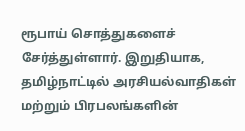ரூபாய் சொத்துகளைச் சேர்த்துள்ளார். இறுதியாக, தமிழ்நாட்டில் அரசியல்வாதிகள் மற்றும் பிரபலங்களின்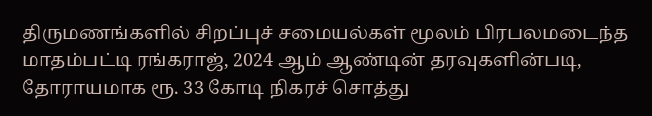திருமணங்களில் சிறப்புச் சமையல்கள் மூலம் பிரபலமடைந்த மாதம்பட்டி ரங்கராஜ், 2024 ஆம் ஆண்டின் தரவுகளின்படி, தோராயமாக ரூ. 33 கோடி நிகரச் சொத்து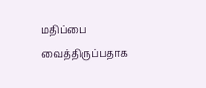மதிப்பை வைத்திருப்பதாக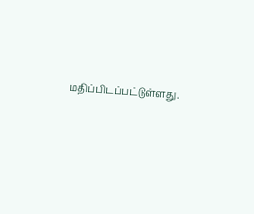மதிப்பிடப்பட்டுள்ளது.